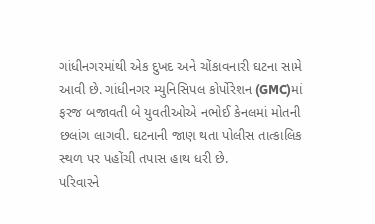ગાંધીનગરમાંથી એક દુખદ અને ચોંકાવનારી ઘટના સામે આવી છે. ગાંધીનગર મ્યુનિસિપલ કોર્પોરેશન (GMC)માં ફરજ બજાવતી બે યુવતીઓએ નભોઈ કેનલમાં મોતની છલાંગ લાગવી. ઘટનાની જાણ થતા પોલીસ તાત્કાલિક સ્થળ પર પહોંચી તપાસ હાથ ધરી છે.
પરિવારને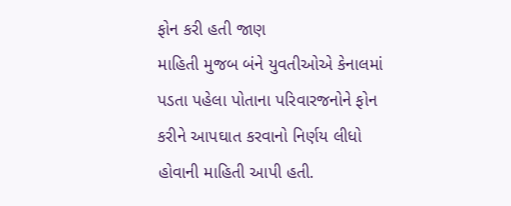ફોન કરી હતી જાણ
માહિતી મુજબ બંને યુવતીઓએ કેનાલમાં પડતા પહેલા પોતાના પરિવારજનોને ફોન કરીને આપઘાત કરવાનો નિર્ણય લીધો હોવાની માહિતી આપી હતી.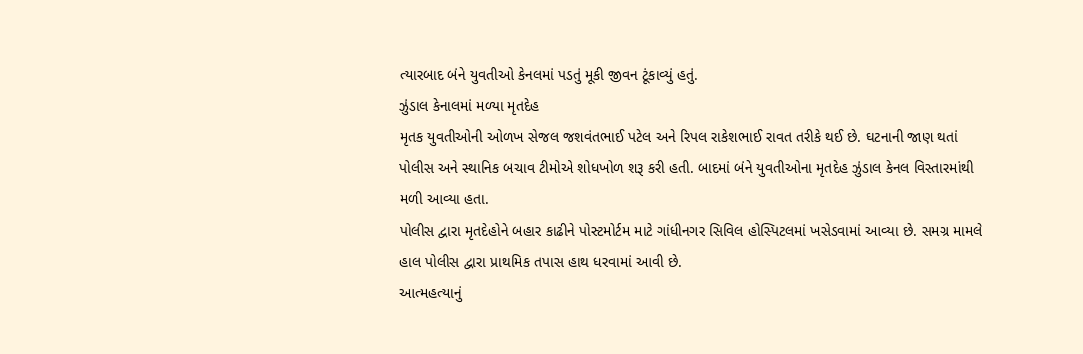ત્યારબાદ બંને યુવતીઓ કેનલમાં પડતું મૂકી જીવન ટૂંકાવ્યું હતું.
ઝુંડાલ કેનાલમાં મળ્યા મૃતદેહ
મૃતક યુવતીઓની ઓળખ સેજલ જશવંતભાઈ પટેલ અને રિપલ રાકેશભાઈ રાવત તરીકે થઈ છે. ઘટનાની જાણ થતાં પોલીસ અને સ્થાનિક બચાવ ટીમોએ શોધખોળ શરૂ કરી હતી. બાદમાં બંને યુવતીઓના મૃતદેહ ઝુંડાલ કેનલ વિસ્તારમાંથી મળી આવ્યા હતા.
પોલીસ દ્વારા મૃતદેહોને બહાર કાઢીને પોસ્ટમોર્ટમ માટે ગાંધીનગર સિવિલ હોસ્પિટલમાં ખસેડવામાં આવ્યા છે. સમગ્ર મામલે હાલ પોલીસ દ્વારા પ્રાથમિક તપાસ હાથ ધરવામાં આવી છે.
આત્મહત્યાનું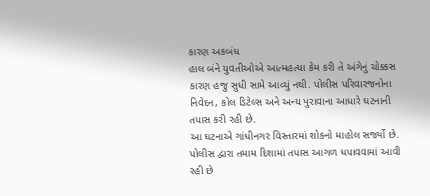કારણ અકબંધ
હાલ બંને યુવતીઓએ આત્મહત્યા કેમ કરી તે અંગેનું ચોક્કસ કારણ હજુ સુધી સામે આવ્યું નથી. પોલીસ પરિવારજનોના નિવેદન, કોલ ડિટેલ્સ અને અન્ય પુરાવાના આધારે ઘટનાની તપાસ કરી રહી છે.
આ ઘટનાએ ગાંધીનગર વિસ્તારમાં શોકનો માહોલ સર્જ્યો છે. પોલીસ દ્વારા તમામ દિશામાં તપાસ આગળ ધપાવવામાં આવી રહી છે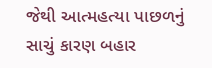જેથી આત્મહત્યા પાછળનું સાચું કારણ બહાર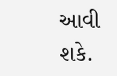આવી શકે.